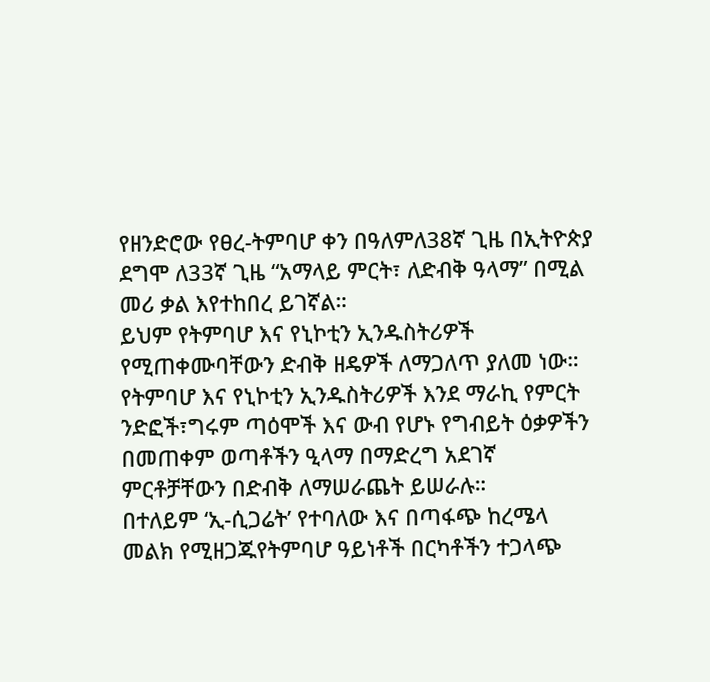የዘንድሮው የፀረ-ትምባሆ ቀን በዓለምለ38ኛ ጊዜ በኢትዮጵያ ደግሞ ለ33ኛ ጊዜ “አማላይ ምርት፣ ለድብቅ ዓላማ” በሚል መሪ ቃል እየተከበረ ይገኛል።
ይህም የትምባሆ እና የኒኮቲን ኢንዱስትሪዎች የሚጠቀሙባቸውን ድብቅ ዘዴዎች ለማጋለጥ ያለመ ነው።
የትምባሆ እና የኒኮቲን ኢንዱስትሪዎች እንደ ማራኪ የምርት ንድፎች፣ግሩም ጣዕሞች እና ውብ የሆኑ የግብይት ዕቃዎችን በመጠቀም ወጣቶችን ዒላማ በማድረግ አደገኛ ምርቶቻቸውን በድብቅ ለማሠራጨት ይሠራሉ።
በተለይም ‘ኢ-ሲጋሬት’ የተባለው እና በጣፋጭ ከረሜላ መልክ የሚዘጋጁየትምባሆ ዓይነቶች በርካቶችን ተጋላጭ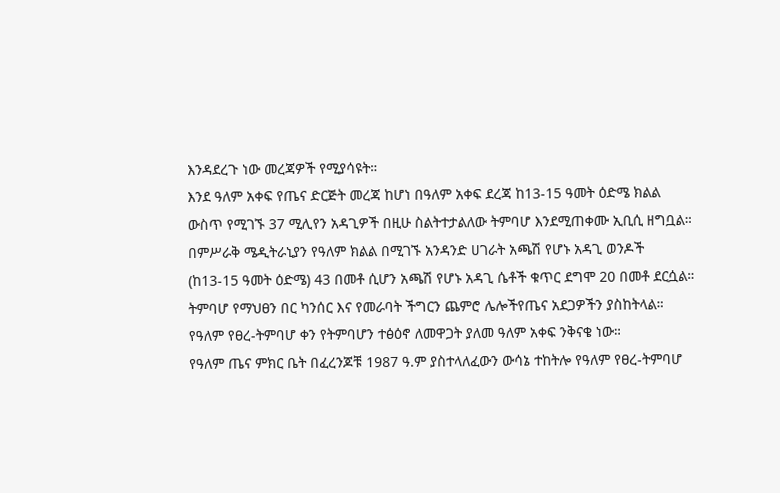እንዳደረጉ ነው መረጃዎች የሚያሳዩት።
እንደ ዓለም አቀፍ የጤና ድርጅት መረጃ ከሆነ በዓለም አቀፍ ደረጃ ከ13-15 ዓመት ዕድሜ ክልል ውስጥ የሚገኙ 37 ሚሊየን አዳጊዎች በዚሁ ስልትተታልለው ትምባሆ እንደሚጠቀሙ ኢቢሲ ዘግቧል።
በምሥራቅ ሜዲትራኒያን የዓለም ክልል በሚገኙ አንዳንድ ሀገራት አጫሽ የሆኑ አዳጊ ወንዶች (ከ13-15 ዓመት ዕድሜ) 43 በመቶ ሲሆን አጫሽ የሆኑ አዳጊ ሴቶች ቁጥር ደግሞ 20 በመቶ ደርሷል።
ትምባሆ የማህፀን በር ካንሰር እና የመራባት ችግርን ጨምሮ ሌሎችየጤና አደጋዎችን ያስከትላል።
የዓለም የፀረ-ትምባሆ ቀን የትምባሆን ተፅዕኖ ለመዋጋት ያለመ ዓለም አቀፍ ንቅናቄ ነው።
የዓለም ጤና ምክር ቤት በፈረንጆቹ 1987 ዓ.ም ያስተላለፈውን ውሳኔ ተከትሎ የዓለም የፀረ-ትምባሆ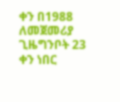ቀን በ1988 ለመጀመሪያ ጊዜግንቦት 23 ቀን ነበር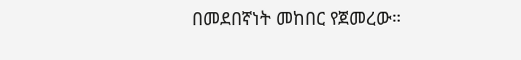በመደበኛነት መከበር የጀመረው።